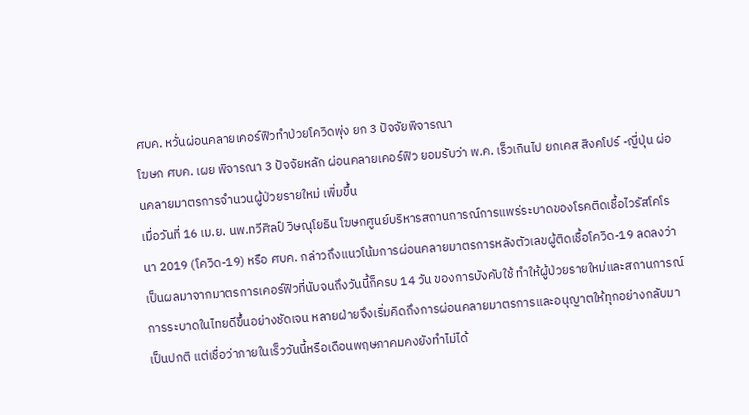ศบค. หวั่นผ่อนคลายเคอร์ฟิวทำป่วยโควิดพุ่ง ยก 3 ปัจจัยพิจารณา
โฆษก ศบค. เผย พิจารณา 3 ปัจจัยหลัก ผ่อนคลายเคอร์ฟิว ยอมรับว่า พ.ค. เร็วเกินไป ยกเคส สิงคโปร์ -ญี่ปุ่น ผ่อนคลายมาตรการจำนวนผู้ป่วยรายใหม่ เพิ่มขึ้น
เมื่อวันที่ 16 เม.ย. นพ.ทวีศิลป์ วิษณุโยธิน โฆษกศูนย์บริหารสถานการณ์การแพร่ระบาดของโรคติดเชื้อไวรัสโคโรนา 2019 (โควิด-19) หรือ ศบค. กล่าวถึงแนวโน้มการผ่อนคลายมาตรการหลังตัวเลขผู้ติดเชื้อโควิด-19 ลดลงว่า เป็นผลมาจากมาตรการเคอร์ฟิวที่นับจนถึงวันนี้ก็ครบ 14 วัน ของการบังคับใช้ ทำให้ผู้ป่วยรายใหม่และสถานการณ์การระบาดในไทยดีขึ้นอย่างชัดเจน หลายฝ่ายจึงเริ่มคิดถึงการผ่อนคลายมาตรการและอนุญาตให้ทุกอย่างกลับมาเป็นปกติ แต่เชื่อว่าภายในเร็ววันนี้หรือเดือนพฤษภาคมคงยังทำไม่ได้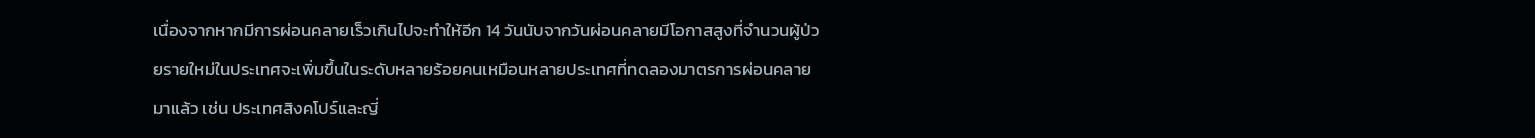เนื่องจากหากมีการผ่อนคลายเร็วเกินไปจะทำให้อีก 14 วันนับจากวันผ่อนคลายมีโอกาสสูงที่จำนวนผู้ป่วยรายใหม่ในประเทศจะเพิ่มขึ้นในระดับหลายร้อยคนเหมือนหลายประเทศที่ทดลองมาตรการผ่อนคลายมาแล้ว เช่น ประเทศสิงคโปร์และญี่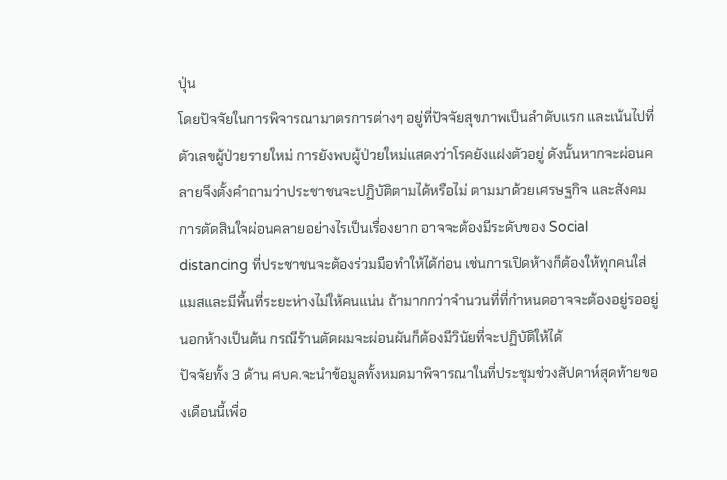ปุ่น
โดยปัจจัยในการพิจารณามาตรการต่างๆ อยู่ที่ปัจจัยสุขภาพเป็นลำดับแรก และเน้นไปที่ตัวเลขผู้ป่วยรายใหม่ การยังพบผู้ป่วยใหม่แสดงว่าโรคยังแฝงตัวอยู่ ดังนั้นหากจะผ่อนคลายจึงตั้งคำถามว่าประชาชนจะปฏิบัติตามได้หรือไม่ ตามมาด้วยเศรษฐกิจ และสังคม การตัดสินใจผ่อนคลายอย่างไรเป็นเรื่องยาก อาจจะต้องมีระดับของ Social distancing ที่ประชาชนจะต้องร่วมมือทำให้ได้ก่อน เช่นการเปิดห้างก็ต้องให้ทุกคนใส่แมสและมีพื้นที่ระยะห่างไม่ให้คนแน่น ถ้ามากกว่าจำนวนที่ที่กำหนดอาจจะต้องอยู่รออยู่นอกห้างเป็นต้น กรณีร้านตัดผมจะผ่อนผันก็ต้องมีวินัยที่จะปฏิบัติให้ได้
ปัจจัยทั้ง 3 ด้าน ศบค.จะนำข้อมูลทั้งหมดมาพิจารณาในที่ประชุมช่วงสัปดาห์สุดท้ายของเดือนนี้เพื่อ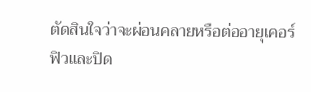ตัดสินใจว่าจะผ่อนคลายหรือต่ออายุเคอร์ฟิวและปิด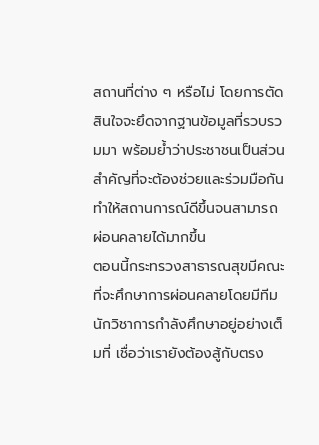สถานที่ต่าง ๆ หรือไม่ โดยการตัดสินใจจะยึดจากฐานข้อมูลที่รวบรวมมา พร้อมย้ำว่าประชาชนเป็นส่วนสำคัญที่จะต้องช่วยและร่วมมือกันทำให้สถานการณ์ดีขึ้นจนสามารถผ่อนคลายได้มากขึ้น
ตอนนี้กระทรวงสาธารณสุขมีคณะที่จะศึกษาการผ่อนคลายโดยมีทีมนักวิชาการกำลังศึกษาอยู่อย่างเต็มที่ เชื่อว่าเรายังต้องสู้กับตรง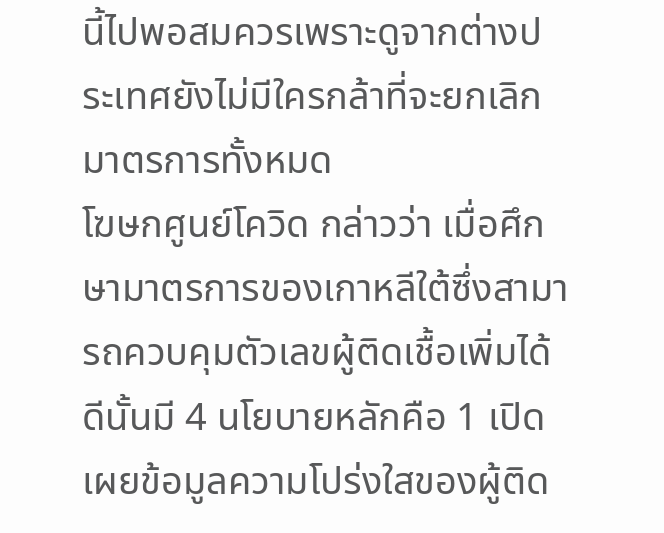นี้ไปพอสมควรเพราะดูจากต่างประเทศยังไม่มีใครกล้าที่จะยกเลิกมาตรการทั้งหมด
โฆษกศูนย์โควิด กล่าวว่า เมื่อศึกษามาตรการของเกาหลีใต้ซึ่งสามารถควบคุมตัวเลขผู้ติดเชื้อเพิ่มได้ดีนั้นมี 4 นโยบายหลักคือ 1 เปิดเผยข้อมูลความโปร่งใสของผู้ติด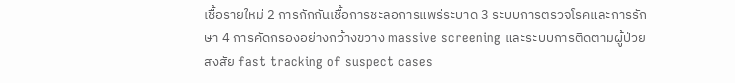เชื้อรายใหม่ 2 การกักกันเชื้อการชะลอการแพร่ระบาด 3 ระบบการตรวจโรคและการรักษา 4 การคัดกรองอย่างกว้างขวาง massive screening และระบบการติดตามผู้ป่วยสงสัย fast tracking of suspect cases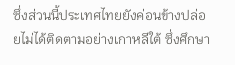ซึ่งส่วนนี้ประเทศไทยยังค่อนข้างปล่อยไม่ได้ติดตามอย่างเกาหลีใต้ ซึ่งศึกษา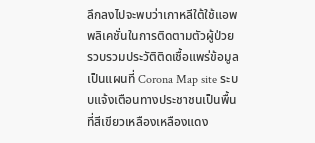ลึกลงไปจะพบว่าเกาหลีใต้ใช้แอพพลิเคชั่นในการติดตามตัวผู้ป่วยรวบรวมประวัติติดเชื้อแพร่ข้อมูลเป็นแผนที่ Corona Map site ระบบแจ้งเตือนทางประชาชนเป็นพื้นที่สีเขียวเหลืองเหลืองแดง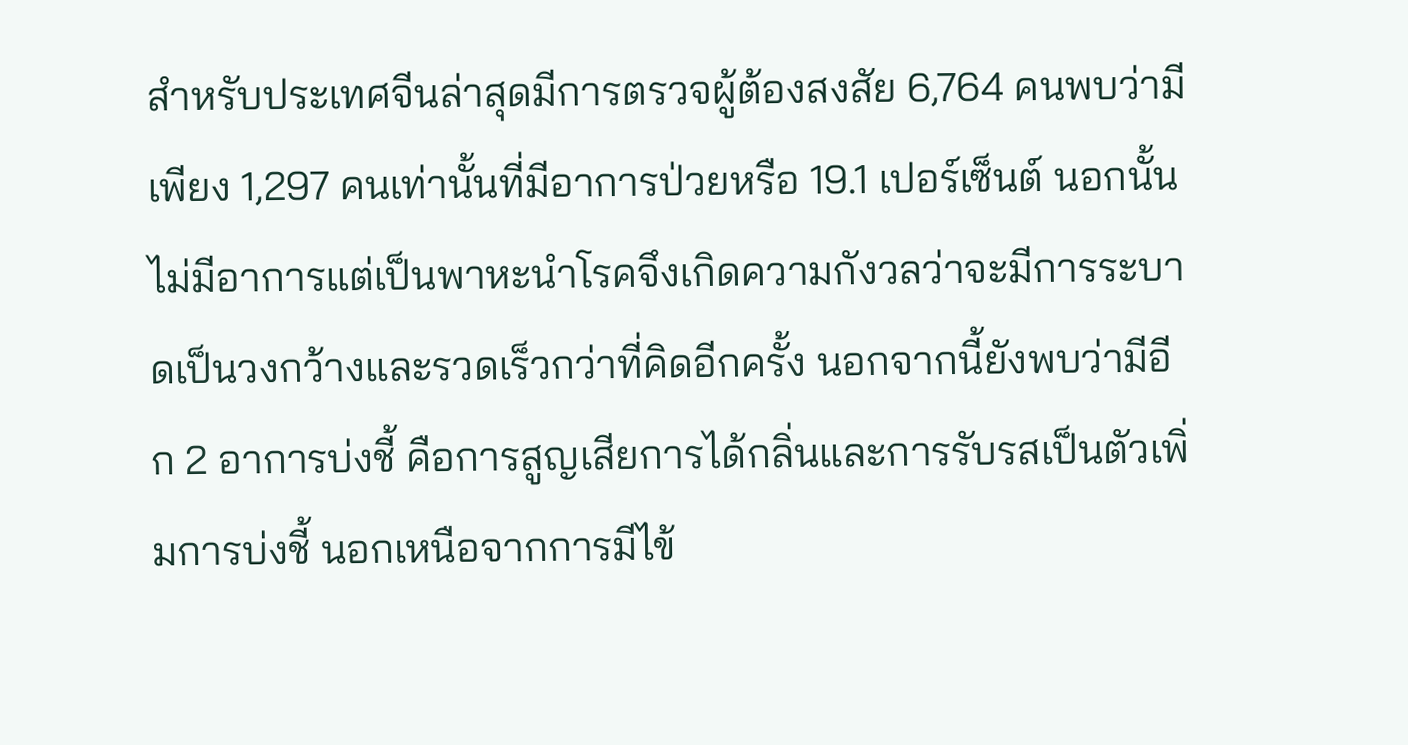สำหรับประเทศจีนล่าสุดมีการตรวจผู้ต้องสงสัย 6,764 คนพบว่ามีเพียง 1,297 คนเท่านั้นที่มีอาการป่วยหรือ 19.1 เปอร์เซ็นต์ นอกนั้นไม่มีอาการแต่เป็นพาหะนำโรคจึงเกิดความกังวลว่าจะมีการระบาดเป็นวงกว้างและรวดเร็วกว่าที่คิดอีกครั้ง นอกจากนี้ยังพบว่ามีอีก 2 อาการบ่งชี้ คือการสูญเสียการได้กลิ่นและการรับรสเป็นตัวเพิ่มการบ่งชี้ นอกเหนือจากการมีไข้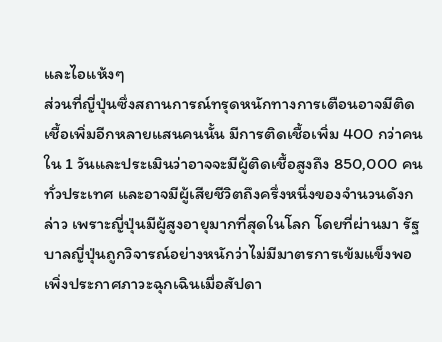และไอแห้งๆ
ส่วนที่ญี่ปุ่นซึ่งสถานการณ์ทรุดหนักทางการเตือนอาจมีติดเชื้อเพิ่มอีกหลายแสนคนนั้น มีการติดเชื้อเพิ่ม 400 กว่าคนใน 1 วันและประเมินว่าอาจจะมีผู้ติดเชื้อสูงถึง 850,000 คนทั่วประเทศ และอาจมีผู้เสียชีวิตถึงครึ่งหนึ่งของจำนวนดังกล่าว เพราะญี่ปุ่นมีผู้สูงอายุมากที่สุดในโลก โดยที่ผ่านมา รัฐบาลญี่ปุ่นถูกวิจารณ์อย่างหนักว่าไม่มีมาตรการเข้มแข็งพอ เพิ่งประกาศภาวะฉุกเฉินเมื่อสัปดา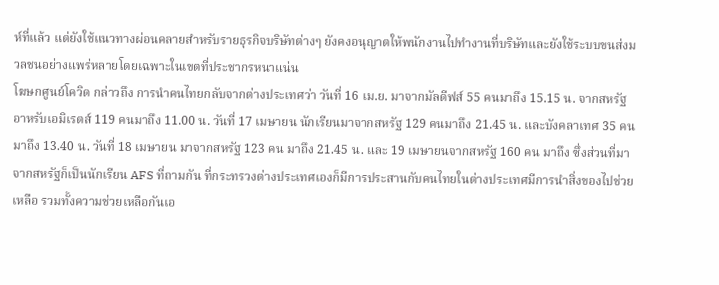ห์ที่แล้ว แต่ยังใช้แนวทางผ่อนคลายสำหรับรายธุรกิจบริษัทต่างๆ ยังคงอนุญาตให้พนักงานไปทำงานที่บริษัทและยังใช้ระบบขนส่งมวลชนอย่างแพร่หลายโดยเฉพาะในเขตที่ประชากรหนาแน่น
โฆษกศูนย์โควิด กล่าวถึง การนำคนไทยกลับจากต่างประเทศว่า วันที่ 16 เม.ย. มาจากมัลดีฟส์ 55 คนมาถึง 15.15 น. จากสหรัฐอาหรับเอมิเรตส์ 119 คนมาถึง 11.00 น. วันที่ 17 เมษายน นักเรียนมาจากสหรัฐ 129 คนมาถึง 21.45 น. และบังคลาเทศ 35 คนมาถึง 13.40 น. วันที่ 18 เมษายน มาจากสหรัฐ 123 คน มาถึง 21.45 น. และ 19 เมษายนจากสหรัฐ 160 คน มาถึง ซึ่งส่วนที่มาจากสหรัฐก็เป็นนักเรียน AFS ที่ถามกัน ที่กระทรวงต่างประเทศเองก็มีการประสานกับคนไทยในต่างประเทศมีการนำสิ่งของไปช่วยเหลือ รวมทั้งความช่วยเหลือกันเอ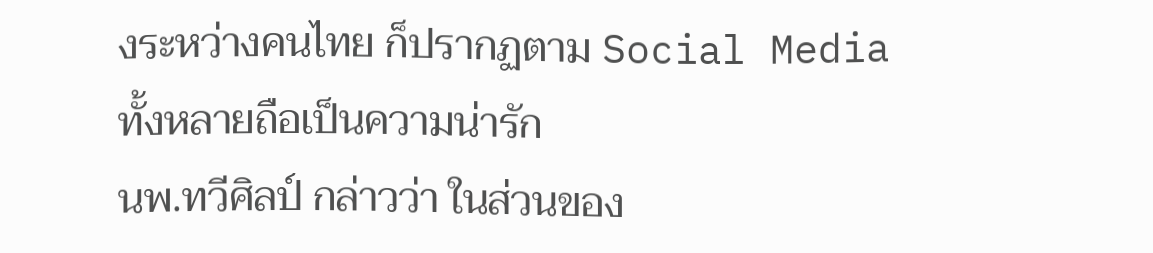งระหว่างคนไทย ก็ปรากฏตาม Social Media ทั้งหลายถือเป็นความน่ารัก
นพ.ทวีศิลป์ กล่าวว่า ในส่วนของ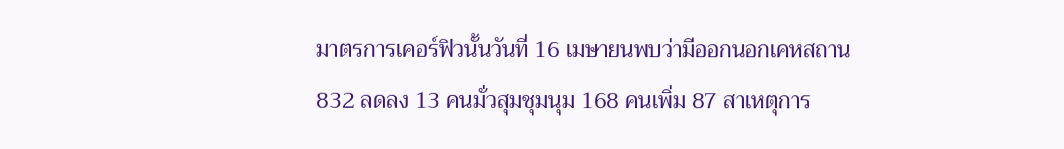มาตรการเคอร์ฟิวนั้นวันที่ 16 เมษายนพบว่ามีออกนอกเคหสถาน 832 ลดลง 13 คนมั่วสุมชุมนุม 168 คนเพิ่ม 87 สาเหตุการ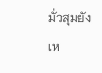มั่วสุมยังเห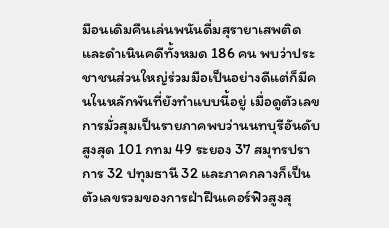มือนเดิมคืนเล่นพนันดื่มสุรายาเสพติดและดำเนินคดีทั้งหมด 186 คน พบว่าประชาชนส่วนใหญ่ร่วมมือเป็นอย่างดีแต่ก็มีคนในหลักพันที่ยังทำแบบนี้อยู่ เมื่อดูตัวเลขการมั่วสุมเป็นรายภาคพบว่านนทบุรีอันดับสูงสุด 101 กทม 49 ระยอง 37 สมุทรปราการ 32 ปทุมธานี 32 และภาคกลางก็เป็นตัวเลขรวมของการฝ่าฝืนเคอร์ฟิวสูงสุ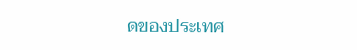ดของประเทศ